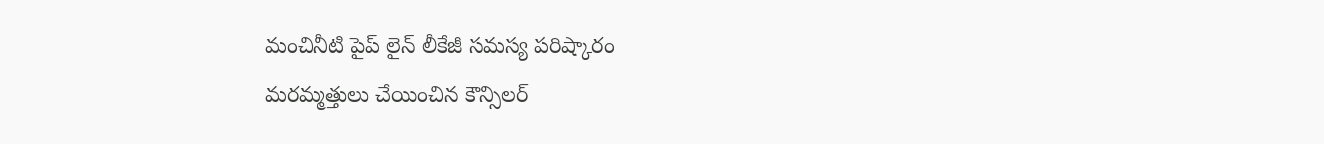మంచినీటి పైప్ లైన్ లీకేజీ సమస్య పరిష్కారం
మరమ్మత్తులు చేయించిన కౌన్సిలర్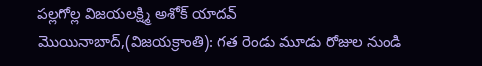పల్లగోల్ల విజయలక్ష్మి అశోక్ యాదవ్
మొయినాబాద్,(విజయక్రాంతి): గత రెండు మూడు రోజుల నుండి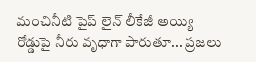మంచినీటి పైప్ లైన్ లీకేజీ అయ్యి రోడ్డుపై నీరు వృధాగా పారుతూ... ప్రజలు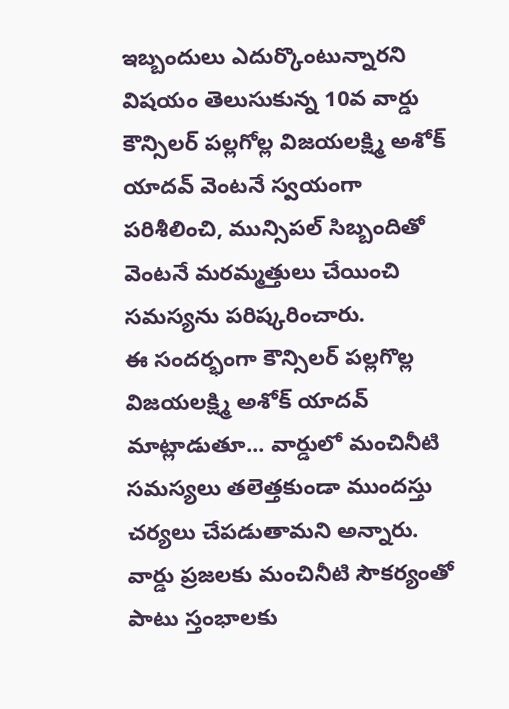ఇబ్బందులు ఎదుర్కొంటున్నారని విషయం తెలుసుకున్న 10వ వార్డు కౌన్సిలర్ పల్లగోల్ల విజయలక్ష్మి అశోక్ యాదవ్ వెంటనే స్వయంగా పరిశీలించి, మున్సిపల్ సిబ్బందితో వెంటనే మరమ్మత్తులు చేయించి సమస్యను పరిష్కరించారు.
ఈ సందర్భంగా కౌన్సిలర్ పల్లగొల్ల విజయలక్ష్మి అశోక్ యాదవ్ మాట్లాడుతూ... వార్డులో మంచినీటి సమస్యలు తలెత్తకుండా ముందస్తు చర్యలు చేపడుతామని అన్నారు. వార్డు ప్రజలకు మంచినీటి సౌకర్యంతో పాటు స్తంభాలకు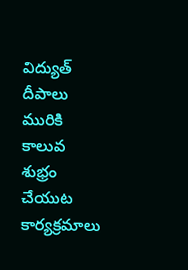విద్యుత్ దీపాలు మురికి కాలువ శుభ్రం చేయుట కార్యక్రమాలు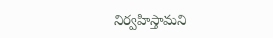నిర్వహిస్తామని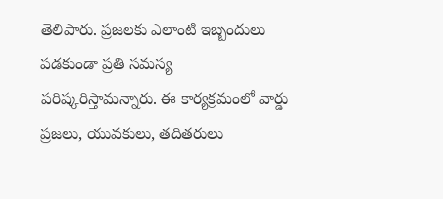తెలిపారు. ప్రజలకు ఎలాంటి ఇబ్బందులు పడకుండా ప్రతి సమస్య పరిష్కరిస్తామన్నారు. ఈ కార్యక్రమంలో వార్డు ప్రజలు, యువకులు, తదితరులు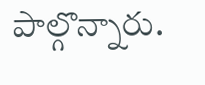పాల్గొన్నారు.